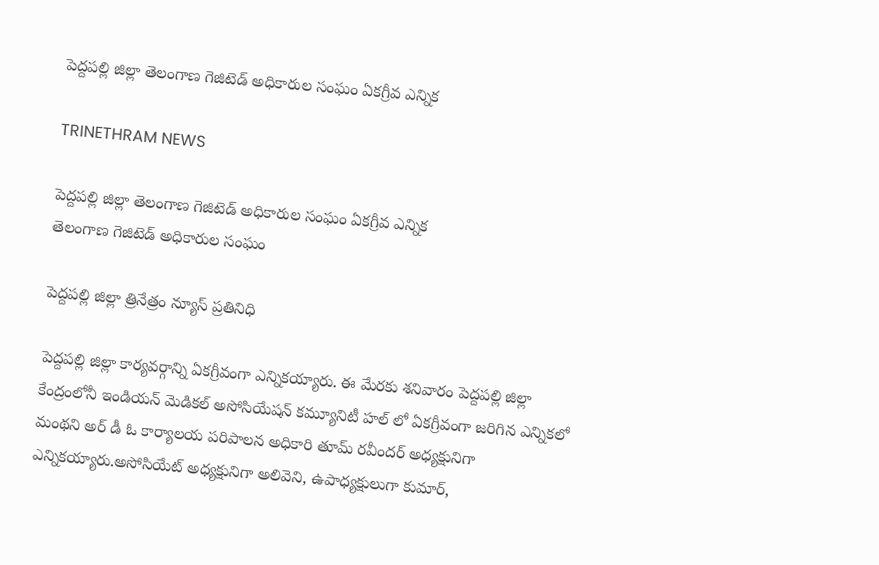పెద్దపల్లి జిల్లా తెలంగాణ గెజిటెడ్ అధికారుల సంఘం ఏకగ్రీవ ఎన్నిక

TRINETHRAM NEWS

పెద్దపల్లి జిల్లా తెలంగాణ గెజిటెడ్ అధికారుల సంఘం ఏకగ్రీవ ఎన్నిక
తెలంగాణ గెజిటెడ్ అధికారుల సంఘం

పెద్దపల్లి జిల్లా త్రినేత్రం న్యూస్ ప్రతినిధి

పెద్దపల్లి జిల్లా కార్యవర్గాన్ని ఏకగ్రీవంగా ఎన్నికయ్యారు. ఈ మేరకు శనివారం పెద్దపల్లి జిల్లా కేంద్రంలోనీ ఇండియన్ మెడికల్ అసోసియేషన్ కమ్యూనిటీ హల్ లో ఏకగ్రీవంగా జరిగిన ఎన్నికలో మంథని అర్ డీ ఓ కార్యాలయ పరిపాలన అధికారి తూమ్ రవీందర్ అధ్యక్షునిగా ఎన్నికయ్యారు.అసోసియేట్ అధ్యక్షునిగా అలివెని, ఉపాధ్యక్షులుగా కుమార్,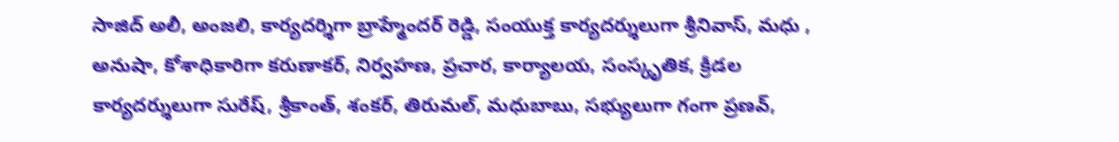సాజిద్ అలీ, అంజలి, కార్యదర్శిగా బ్రాహ్మేందర్ రెడ్డి, సంయుక్త కార్యదర్శులుగా శ్రీనివాస్, మధు , అనుషా, కోశాధికారిగా కరుణాకర్, నిర్వహణ, ప్రచార, కార్యాలయ, సంస్కృతిక, క్రీడల కార్యదర్శులుగా సురేష్, శ్రీకాంత్, శంకర్, తిరుమల్, మధుబాబు, సభ్యులుగా గంగా ప్రణవ్,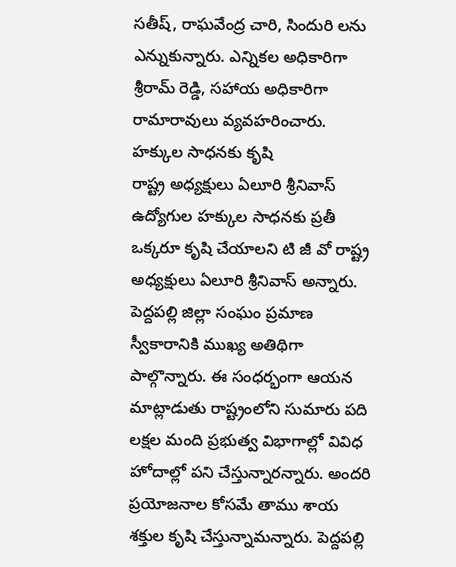సతీష్, రాఘవేంద్ర చారి, సిందురి లను ఎన్నుకున్నారు. ఎన్నికల అధికారిగా శ్రీరామ్ రెడ్డి, సహాయ అధికారిగా రామారావులు వ్యవహరించారు.
హక్కుల సాధనకు కృషి
రాష్ట్ర అధ్యక్షులు ఏలూరి శ్రీనివాస్
ఉద్యోగుల హక్కుల సాధనకు ప్రతీ ఒక్కరూ కృషి చేయాలని టి జీ వో రాష్ట్ర అధ్యక్షులు ఏలూరి శ్రీనివాస్ అన్నారు. పెద్దపల్లి జిల్లా సంఘం ప్రమాణ స్వీకారానికి ముఖ్య అతిథిగా పాల్గొన్నారు. ఈ సంధర్భంగా ఆయన మాట్లాడుతు రాష్ట్రంలోని సుమారు పది లక్షల మంది ప్రభుత్వ విభాగాల్లో వివిధ హోదాల్లో పని చేస్తున్నారన్నారు. అందరి ప్రయోజనాల కోసమే తాము శాయ శక్తుల కృషి చేస్తున్నామన్నారు. పెద్దపల్లి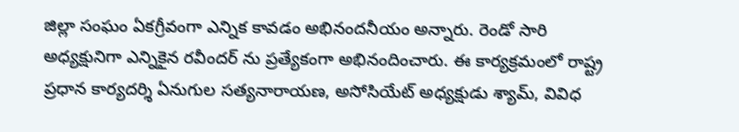జిల్లా సంఘం ఏకగ్రీవంగా ఎన్నిక కావడం అభినందనీయం అన్నారు. రెండో సారి అధ్యక్షునిగా ఎన్నికైన రవీందర్ ను ప్రత్యేకంగా అభినందించారు. ఈ కార్యక్రమంలో రాష్ట్ర ప్రధాన కార్యదర్శి ఏనుగుల సత్యనారాయణ, అసోసియేట్ అధ్యక్షుడు శ్యామ్, వివిధ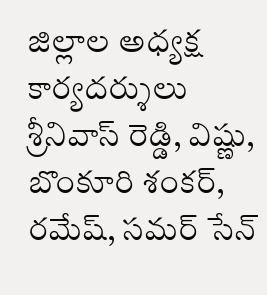జిల్లాల అధ్యక్ష కార్యదర్శులు శ్రీనివాస్ రెడ్డి, విష్ణు, బొంకూరి శంకర్, రమేష్, సమర్ సేన్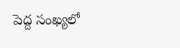పెద్ద సంఖ్యలో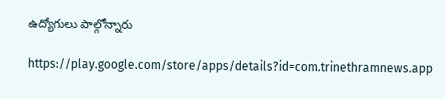ఉద్యోగులు పాల్గోన్నారు

https://play.google.com/store/apps/details?id=com.trinethramnews.app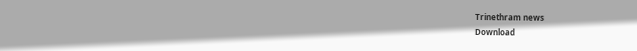Trinethram news
Download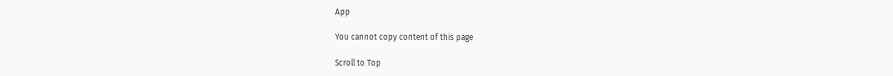App

You cannot copy content of this page

Scroll to Top